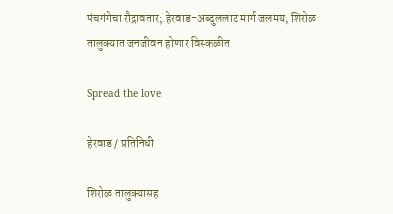पंचगंगेचा रौद्रावतार; हेरवाड-अब्दुललाट मार्ग जलमय, शिरोळ तालुक्यात जनजीवन होणार विस्कळीत

Spread the love

हेरवाड / प्रतिनिधी

शिरोळ तालुक्यासह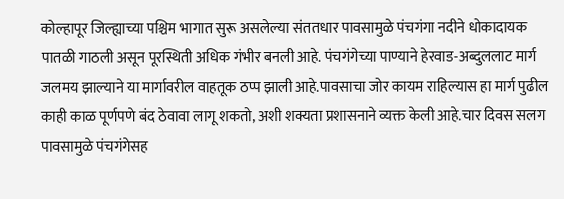कोल्हापूर जिल्ह्याच्या पश्चिम भागात सुरू असलेल्या संततधार पावसामुळे पंचगंगा नदीने धोकादायक पातळी गाठली असून पूरस्थिती अधिक गंभीर बनली आहे. पंचगंगेच्या पाण्याने हेरवाड-अब्दुललाट मार्ग जलमय झाल्याने या मार्गावरील वाहतूक ठप्प झाली आहे.पावसाचा जोर कायम राहिल्यास हा मार्ग पुढील काही काळ पूर्णपणे बंद ठेवावा लागू शकतो, अशी शक्यता प्रशासनाने व्यक्त केली आहे.चार दिवस सलग पावसामुळे पंचगंगेसह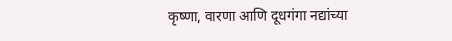कृष्णा, वारणा आणि दूधगंगा नद्यांच्या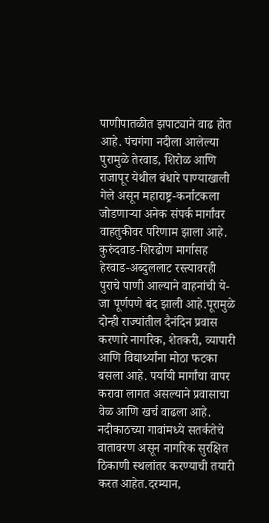पाणीपातळीत झपाट्याने वाढ होत आहे. पंचगंगा नदीला आलेल्या पुरामुळे तेरवाड, शिरोळ आणि राजापूर येथील बंधारे पाण्याखाली गेले असून महाराष्ट्र-कर्नाटकला जोडणाऱ्या अनेक संपर्क मार्गांवर वाहतुकीवर परिणाम झाला आहे. कुरुंदवाड-शिरढोण मार्गासह हेरवाड-अब्दुललाट रस्त्यावरही पुराचे पाणी आल्याने वाहनांची ये-जा पूर्णपणे बंद झाली आहे.पूरामुळे दोन्ही राज्यांतील दैनंदिन प्रवास करणारे नागरिक, शेतकरी, व्यापारी आणि विद्यार्थ्यांना मोठा फटका बसला आहे. पर्यायी मार्गांचा वापर करावा लागत असल्याने प्रवासाचा वेळ आणि खर्च वाढला आहे. नदीकाठच्या गावांमध्ये सतर्कतेचे वातावरण असून नागरिक सुरक्षित ठिकाणी स्थलांतर करण्याची तयारी करत आहेत.दरम्यान,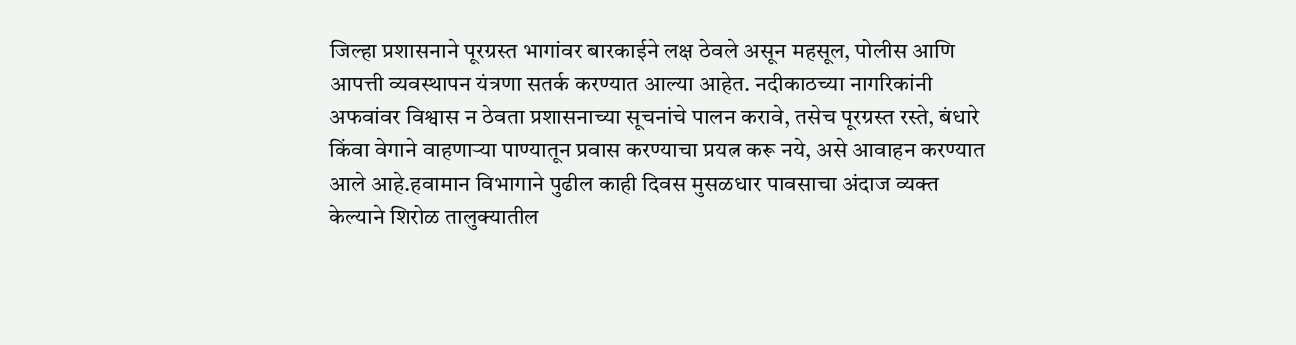जिल्हा प्रशासनाने पूरग्रस्त भागांवर बारकाईने लक्ष ठेवले असून महसूल, पोलीस आणि आपत्ती व्यवस्थापन यंत्रणा सतर्क करण्यात आल्या आहेत. नदीकाठच्या नागरिकांनी अफवांवर विश्वास न ठेवता प्रशासनाच्या सूचनांचे पालन करावे, तसेच पूरग्रस्त रस्ते, बंधारे किंवा वेगाने वाहणाऱ्या पाण्यातून प्रवास करण्याचा प्रयत्न करू नये, असे आवाहन करण्यात आले आहे.हवामान विभागाने पुढील काही दिवस मुसळधार पावसाचा अंदाज व्यक्त केल्याने शिरोळ तालुक्यातील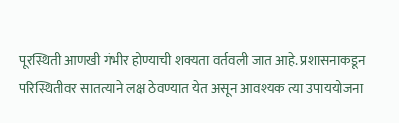पूरस्थिती आणखी गंभीर होण्याची शक्यता वर्तवली जात आहे. प्रशासनाकडून परिस्थितीवर सातत्याने लक्ष ठेवण्यात येत असून आवश्यक त्या उपाययोजना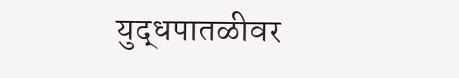युद्धपातळीवर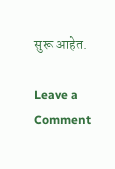सुरू आहेत.

Leave a Comment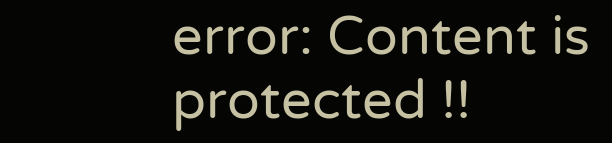error: Content is protected !!